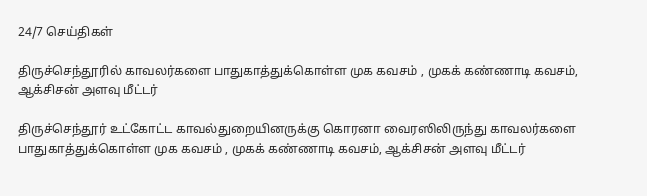24/7 செய்திகள்

திருச்செந்தூரில் காவலர்களை பாதுகாத்துக்கொள்ள முக கவசம் , முகக் கண்ணாடி கவசம், ஆக்சிசன் அளவு மீட்டர்

திருச்செந்தூர் உட்கோட்ட காவல்துறையினருக்கு கொரனா வைரஸிலிருந்து காவலர்களை பாதுகாத்துக்கொள்ள முக கவசம் , முகக் கண்ணாடி கவசம், ஆக்சிசன் அளவு மீட்டர்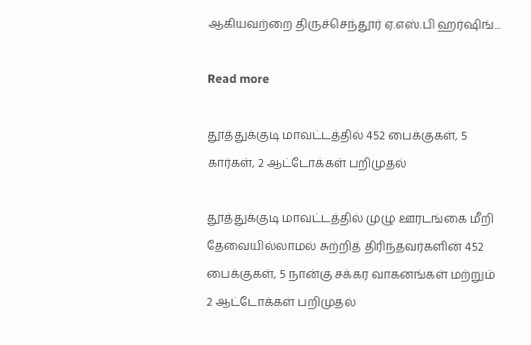ஆகியவற்றை திருச்செந்‌‌‌தூர்‌‌‌ ஏ.எஸ்‌‌‌.பி ஹர்‌‌‌ஷிங்‌‌‌...

Read more

தூத்துக்குடி மாவட்டத்தில் 452 பைக்குகள், 5 கார்கள், 2 ஆட்டோக்கள் பறிமுதல்

தூத்துக்குடி மாவட்டத்தில் முழு ஊரடங்கை மீறி தேவையில்லாமல் சுற்றித் திரிந்தவர்களின் 452 பைக்குகள், 5 நான்கு சக்கர வாகனங்கள் மற்றும் 2 ஆட்டோக்கள் பறிமுதல்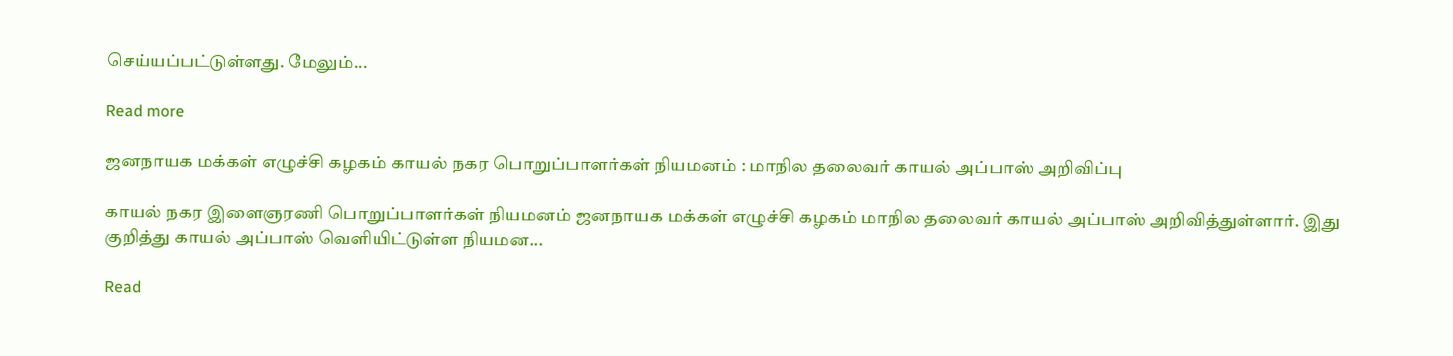செய்யப்பட்டுள்ளது. மேலும்...

Read more

ஜனநாயக மக்கள் எழுச்சி கழகம் காயல் நகர பொறுப்பாளர்கள் நியமனம் : மாநில தலைவர் காயல் அப்பாஸ் அறிவிப்பு

காயல் நகர இளைஞரணி பொறுப்பாளர்கள் நியமனம் ஜனநாயக மக்கள் எழுச்சி கழகம் மாநில தலைவர் காயல் அப்பாஸ் அறிவித்துள்ளார். இது குறித்து காயல் அப்பாஸ் வெளியிட்டுள்ள நியமன...

Read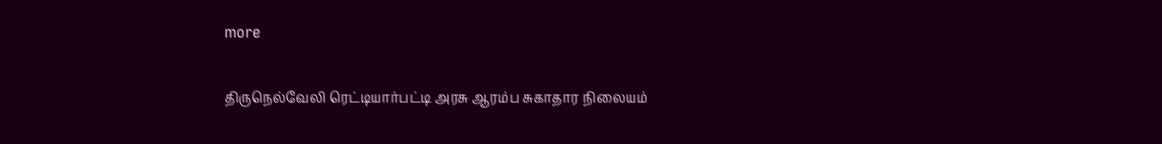more

திருநெல்வேலி ரெட்டியார்பட்டி அரசு ஆரம்ப சுகாதார நிலையம்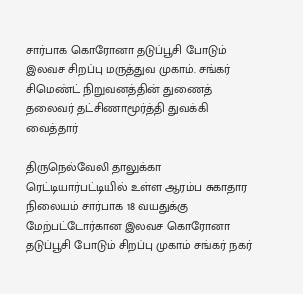சார்பாக கொரோனா தடுப்பூசி போடும் இலவச சிறப்பு மருத்துவ முகாம். சங்கர் சிமெண்ட் நிறுவனத்தின் துணைத் தலைவர் தட்சிணாமூர்த்தி துவக்கி வைத்தார்

திருநெல்வேலி தாலுக்கா ரெட்டியார்பட்டியில் உள்ள ஆரம்ப சுகாதார நிலையம் சார்பாக 18 வயதுக்கு மேற்பட்டோர்கான இலவச கொரோனா தடுப்பூசி போடும் சிறப்பு முகாம் சங்கர் நகர்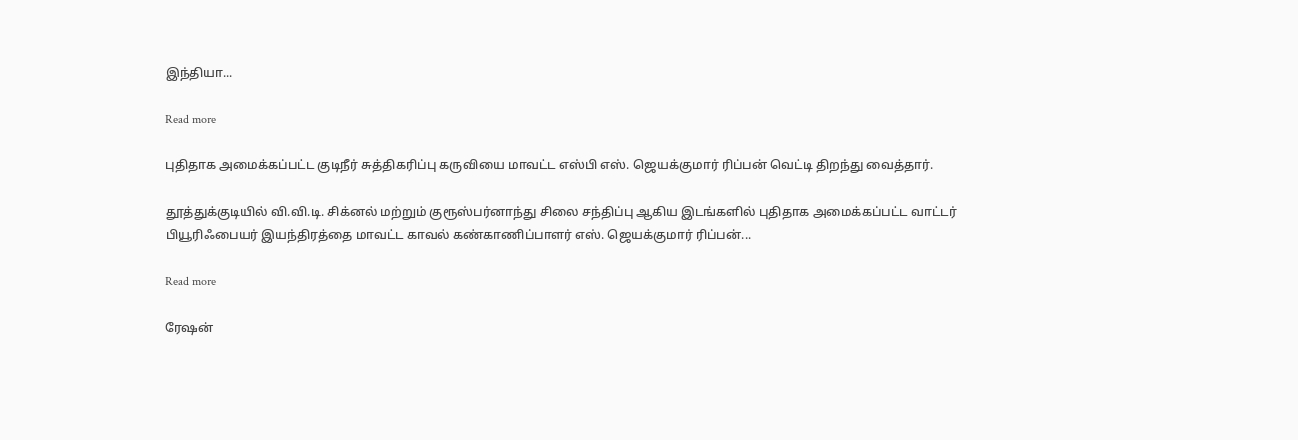இந்தியா...

Read more

புதிதாக அமைக்கப்பட்ட குடிநீர் சுத்திகரிப்பு கருவியை மாவட்ட எஸ்பி எஸ். ஜெயக்குமார் ரிப்பன் வெட்டி திறந்து வைத்தார்.

தூத்துக்குடியில் வி.வி.டி. சிக்னல் மற்றும் குரூஸ்பர்னாந்து சிலை சந்திப்பு ஆகிய இடங்களில் புதிதாக அமைக்கப்பட்ட வாட்டர் பியூரிஃபையர் இயந்திரத்தை மாவட்ட காவல் கண்காணிப்பாளர் எஸ். ஜெயக்குமார் ரிப்பன்...

Read more

ரேஷன்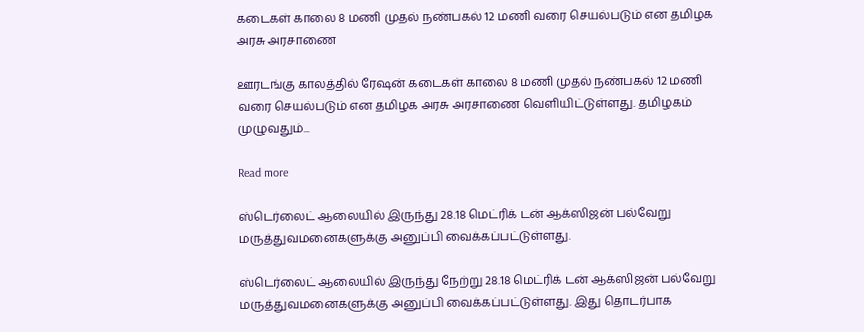கடைகள் காலை 8 மணி முதல் நண்பகல் 12 மணி வரை செயல்படும் என தமிழக அரசு அரசாணை

ஊரடங்கு காலத்தில் ரேஷன் கடைகள் காலை 8 மணி முதல் நண்பகல் 12 மணி வரை செயல்படும் என தமிழக அரசு அரசாணை வெளியிட்டுள்ளது. தமிழகம் முழுவதும்...

Read more

ஸ்டெர்லைட் ஆலையில் இருந்து 28.18 மெட்ரிக் டன் ஆக்ஸிஜன் பல்வேறு மருத்துவமனைகளுக்கு அனுப்பி வைக்கப்பட்டுள்ளது.

ஸ்டெர்லைட் ஆலையில் இருந்து நேற்று 28.18 மெட்ரிக் டன் ஆக்ஸிஜன் பல்வேறு மருத்துவமனைகளுக்கு அனுப்பி வைக்கப்பட்டுள்ளது. இது தொடர்பாக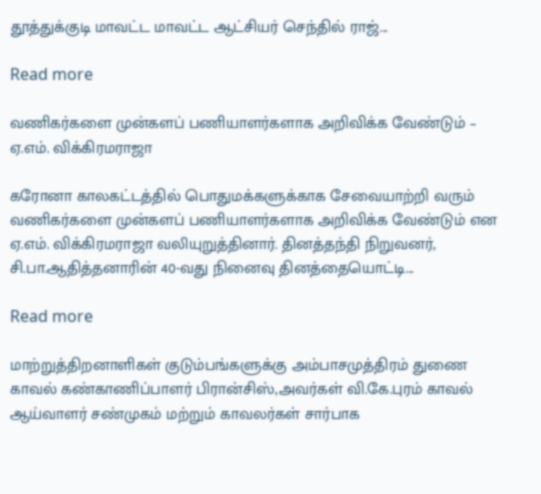தூத்துக்குடி மாவட்ட மாவட்ட ஆட்சியர் செந்தில் ராஜ்...

Read more

வணிகர்களை முன்களப் பணியாளர்களாக அறிவிக்க வேண்டும் – ஏ.எம். விக்கிரமராஜா

கரோனா காலகட்டத்தில் பொதுமக்களுக்காக சேவையாற்றி வரும் வணிகர்களை முன்களப் பணியாளர்களாக அறிவிக்க வேண்டும் என ஏ.எம். விக்கிரமராஜா வலியுறுத்தினார். தினத்தந்தி நிறுவனர், சி.பா.ஆதித்தனாரின் 40-வது நினைவு தினத்தையொட்டி...

Read more

மாற்றுத்திறனாளிகள் குடும்பங்களுக்கு அம்பாசமுத்திரம் துணை காவல் கண்காணிப்பாளர் பிரான்சிஸ்,அவர்கள் வி.கே.புரம் காவல் ஆய்வாளர் சண்முகம் மற்றும் காவலர்கள் சார்பாக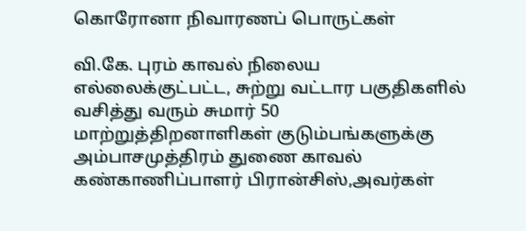கொரோனா நிவாரணப் பொருட்கள்

வி.கே. புரம் காவல் நிலைய எல்லைக்குட்பட்ட, சுற்று வட்டார பகுதிகளில் வசித்து வரும் சுமார் 50 மாற்றுத்திறனாளிகள் குடும்பங்களுக்கு அம்பாசமுத்திரம் துணை காவல் கண்காணிப்பாளர் பிரான்சிஸ்,அவர்கள்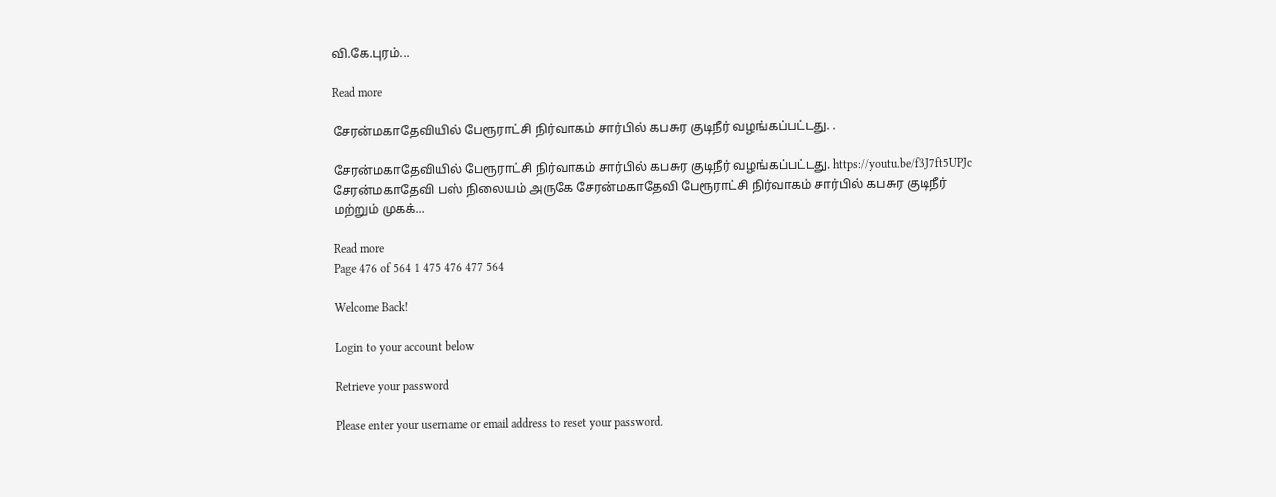வி.கே.புரம்...

Read more

சேரன்மகாதேவியில் பேரூராட்சி நிர்வாகம் சார்பில் கபசுர குடிநீர் வழங்கப்பட்டது. .

சேரன்மகாதேவியில் பேரூராட்சி நிர்வாகம் சார்பில் கபசுர குடிநீர் வழங்கப்பட்டது. https://youtu.be/f3J7ft5UPJc சேரன்மகாதேவி பஸ் நிலையம் அருகே சேரன்மகாதேவி பேரூராட்சி நிர்வாகம் சார்பில் கபசுர குடிநீர் மற்றும் முகக்...

Read more
Page 476 of 564 1 475 476 477 564

Welcome Back!

Login to your account below

Retrieve your password

Please enter your username or email address to reset your password.